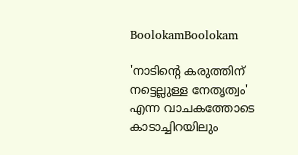BoolokamBoolokam

'നാടിന്റെ കരുത്തിന് നട്ടെല്ലുള്ള നേതൃത്വം' എന്ന വാചകത്തോടെ കാടാച്ചിറയിലും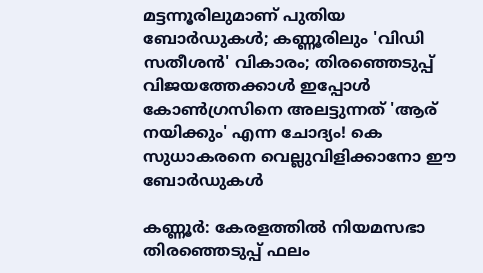മട്ടന്നൂരിലുമാണ് പുതിയ ബോര്‍ഡുകള്‍; കണ്ണൂരിലും 'വിഡി സതീശന്‍' വികാരം; തിരഞ്ഞെടുപ്പ് വിജയത്തേക്കാള്‍ ഇപ്പോള്‍ കോണ്‍ഗ്രസിനെ അലട്ടുന്നത് 'ആര് നയിക്കും' എന്ന ചോദ്യം! കെ സുധാകരനെ വെല്ലുവിളിക്കാനോ ഈ ബോര്‍ഡുകള്‍

കണ്ണൂര്‍: കേരളത്തില്‍ നിയമസഭാ തിരഞ്ഞെടുപ്പ് ഫലം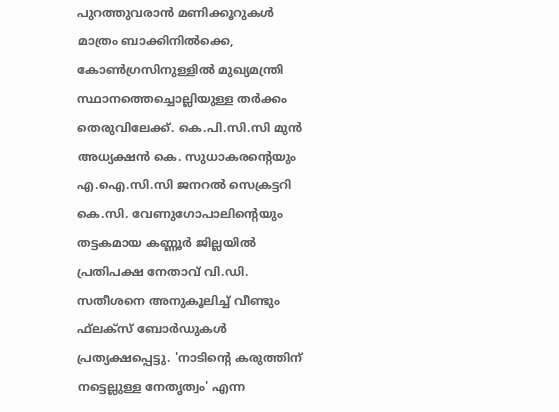പുറത്തുവരാന്‍ മണിക്കൂറുകള്‍ മാത്രം ബാക്കിനില്‍ക്കെ, കോണ്‍ഗ്രസിനുള്ളില്‍ മുഖ്യമന്ത്രി സ്ഥാനത്തെച്ചൊല്ലിയുള്ള തര്‍ക്കം തെരുവിലേക്ക്. കെ.പി.സി.സി മുന്‍ അധ്യക്ഷന്‍ കെ. സുധാകരന്റെയും എ.ഐ.സി.സി ജനറല്‍ സെക്രട്ടറി കെ.സി. വേണുഗോപാലിന്റെയും തട്ടകമായ കണ്ണൂര്‍ ജില്ലയില്‍ പ്രതിപക്ഷ നേതാവ് വി.ഡി. സതീശനെ അനുകൂലിച്ച് വീണ്ടും ഫ്‌ലക്‌സ് ബോര്‍ഡുകള്‍ പ്രത്യക്ഷപ്പെട്ടു. 'നാടിന്റെ കരുത്തിന് നട്ടെല്ലുള്ള നേതൃത്വം' എന്ന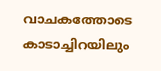വാചകത്തോടെ കാടാച്ചിറയിലും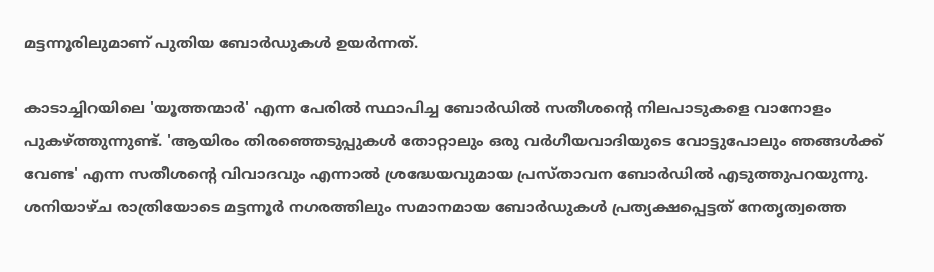മട്ടന്നൂരിലുമാണ് പുതിയ ബോര്‍ഡുകള്‍ ഉയര്‍ന്നത്.

കാടാച്ചിറയിലെ 'യൂത്തന്മാര്‍' എന്ന പേരില്‍ സ്ഥാപിച്ച ബോര്‍ഡില്‍ സതീശന്റെ നിലപാടുകളെ വാനോളം പുകഴ്ത്തുന്നുണ്ട്. 'ആയിരം തിരഞ്ഞെടുപ്പുകള്‍ തോറ്റാലും ഒരു വര്‍ഗീയവാദിയുടെ വോട്ടുപോലും ഞങ്ങള്‍ക്ക് വേണ്ട' എന്ന സതീശന്റെ വിവാദവും എന്നാല്‍ ശ്രദ്ധേയവുമായ പ്രസ്താവന ബോര്‍ഡില്‍ എടുത്തുപറയുന്നു. ശനിയാഴ്ച രാത്രിയോടെ മട്ടന്നൂര്‍ നഗരത്തിലും സമാനമായ ബോര്‍ഡുകള്‍ പ്രത്യക്ഷപ്പെട്ടത് നേതൃത്വത്തെ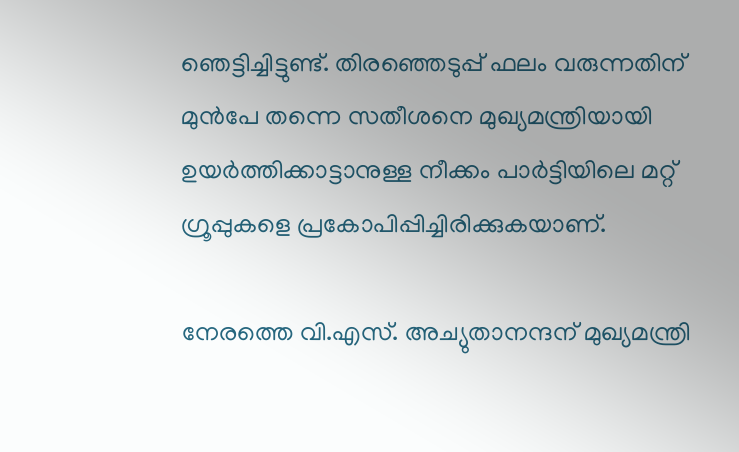ഞെട്ടിച്ചിട്ടുണ്ട്. തിരഞ്ഞെടുപ്പ് ഫലം വരുന്നതിന് മുന്‍പേ തന്നെ സതീശനെ മുഖ്യമന്ത്രിയായി ഉയര്‍ത്തിക്കാട്ടാനുള്ള നീക്കം പാര്‍ട്ടിയിലെ മറ്റ് ഗ്രൂപ്പുകളെ പ്രകോപിപ്പിച്ചിരിക്കുകയാണ്.

നേരത്തെ വി.എസ്. അച്യുതാനന്ദന് മുഖ്യമന്ത്രി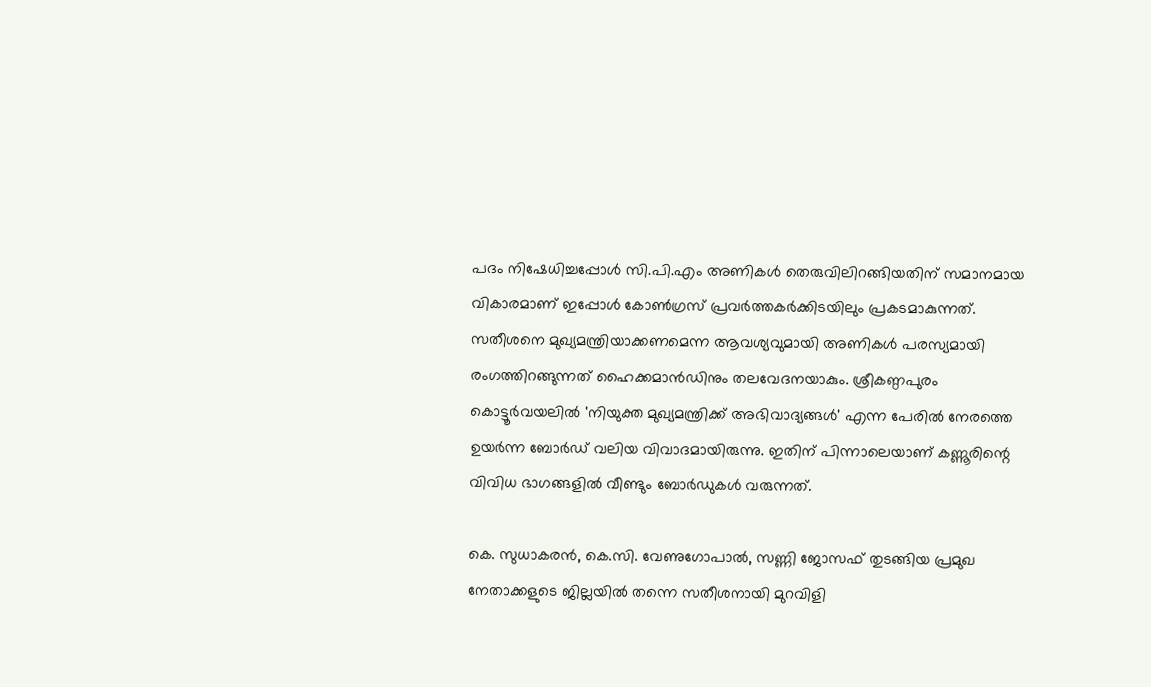പദം നിഷേധിച്ചപ്പോള്‍ സി.പി.എം അണികള്‍ തെരുവിലിറങ്ങിയതിന് സമാനമായ വികാരമാണ് ഇപ്പോള്‍ കോണ്‍ഗ്രസ് പ്രവര്‍ത്തകര്‍ക്കിടയിലും പ്രകടമാകുന്നത്. സതീശനെ മുഖ്യമന്ത്രിയാക്കണമെന്ന ആവശ്യവുമായി അണികള്‍ പരസ്യമായി രംഗത്തിറങ്ങുന്നത് ഹൈക്കമാന്‍ഡിനും തലവേദനയാകും. ശ്രീകണ്ഠപുരം കൊട്ടൂര്‍വയലില്‍ 'നിയുക്ത മുഖ്യമന്ത്രിക്ക് അഭിവാദ്യങ്ങള്‍' എന്ന പേരില്‍ നേരത്തെ ഉയര്‍ന്ന ബോര്‍ഡ് വലിയ വിവാദമായിരുന്നു. ഇതിന് പിന്നാലെയാണ് കണ്ണൂരിന്റെ വിവിധ ഭാഗങ്ങളില്‍ വീണ്ടും ബോര്‍ഡുകള്‍ വരുന്നത്.

കെ. സുധാകരന്‍, കെ.സി. വേണുഗോപാല്‍, സണ്ണി ജോസഫ് തുടങ്ങിയ പ്രമുഖ നേതാക്കളുടെ ജില്ലയില്‍ തന്നെ സതീശനായി മുറവിളി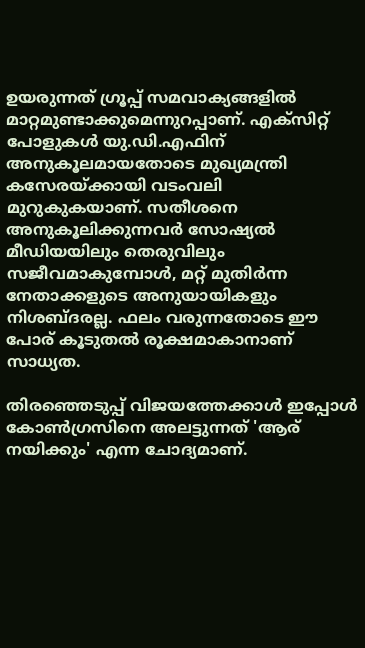ഉയരുന്നത് ഗ്രൂപ്പ് സമവാക്യങ്ങളില്‍ മാറ്റമുണ്ടാക്കുമെന്നുറപ്പാണ്. എക്‌സിറ്റ് പോളുകള്‍ യു.ഡി.എഫിന് അനുകൂലമായതോടെ മുഖ്യമന്ത്രി കസേരയ്ക്കായി വടംവലി മുറുകുകയാണ്. സതീശനെ അനുകൂലിക്കുന്നവര്‍ സോഷ്യല്‍ മീഡിയയിലും തെരുവിലും സജീവമാകുമ്പോള്‍, മറ്റ് മുതിര്‍ന്ന നേതാക്കളുടെ അനുയായികളും നിശബ്ദരല്ല. ഫലം വരുന്നതോടെ ഈ പോര് കൂടുതല്‍ രൂക്ഷമാകാനാണ് സാധ്യത.

തിരഞ്ഞെടുപ്പ് വിജയത്തേക്കാള്‍ ഇപ്പോള്‍ കോണ്‍ഗ്രസിനെ അലട്ടുന്നത് 'ആര് നയിക്കും' എന്ന ചോദ്യമാണ്.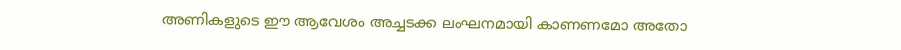അണികളുടെ ഈ ആവേശം അച്ചടക്ക ലംഘനമായി കാണണമോ അതോ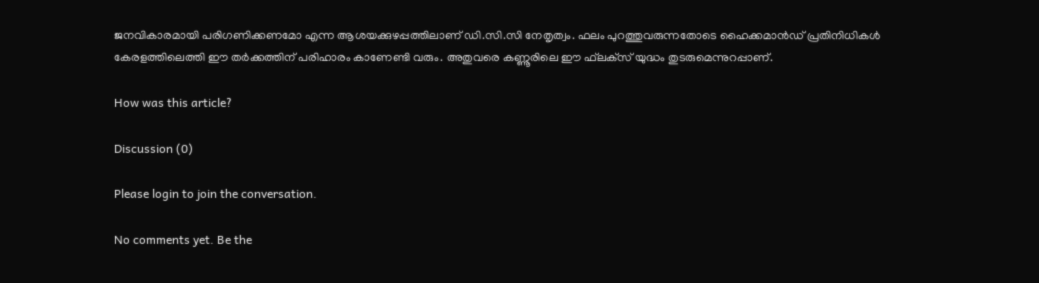ജനവികാരമായി പരിഗണിക്കണമോ എന്ന ആശയക്കുഴപ്പത്തിലാണ് ഡി.സി.സി നേതൃത്വം. ഫലം പുറത്തുവരുന്നതോടെ ഹൈക്കമാന്‍ഡ് പ്രതിനിധികള്‍ കേരളത്തിലെത്തി ഈ തര്‍ക്കത്തിന് പരിഹാരം കാണേണ്ടി വരും. അതുവരെ കണ്ണൂരിലെ ഈ ഫ്‌ലക്‌സ് യുദ്ധം തുടരുമെന്നുറപ്പാണ്.

How was this article?

Discussion (0)

Please login to join the conversation.

No comments yet. Be the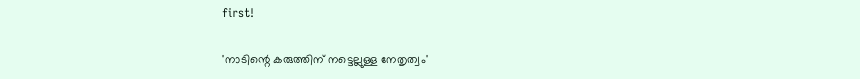first!

'നാടിന്റെ കരുത്തിന് നട്ടെല്ലുള്ള നേതൃത്വം'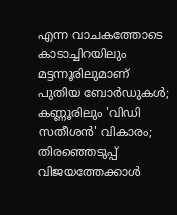എന്ന വാചകത്തോടെ കാടാച്ചിറയിലും മട്ടന്നൂരിലുമാണ് പുതിയ ബോര്‍ഡുകള്‍; കണ്ണൂരിലും 'വിഡി സതീശന്‍' വികാരം; തിരഞ്ഞെടുപ്പ് വിജയത്തേക്കാള്‍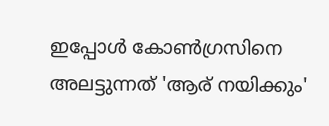ഇപ്പോള്‍ കോണ്‍ഗ്രസിനെ അലട്ടുന്നത് 'ആര് നയിക്കും'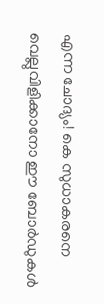എന്ന ചോദ്യം! കെ സുധാകരനെ വെല്ലുവിളിക്കാനോ ഈ ബോര്‍ഡുകള്‍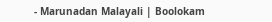- Marunadan Malayali | Boolokam